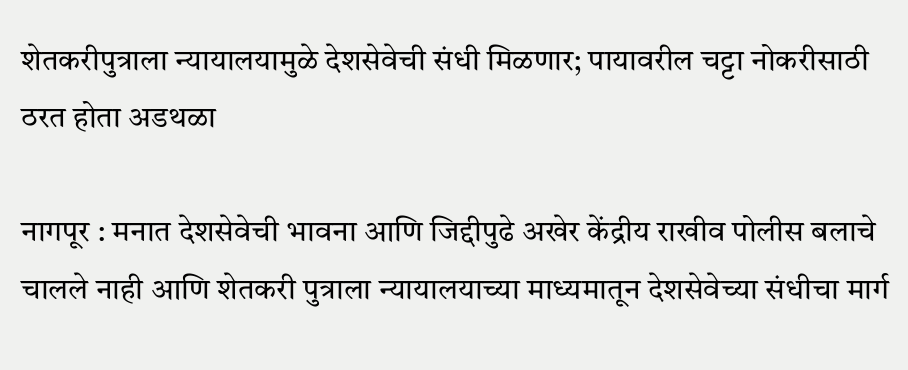शेतकरीपुत्राला न्यायालयामुळे देशसेवेची संधी मिळणार; पायावरील चट्टा नोकरीसाठी ठरत होता अडथळा

नागपूर : मनात देशसेवेची भावना आणि जिद्दीपुढे अखेर केंद्रीय राखीव पोलीस बलाचे चालले नाही आणि शेतकरी पुत्राला न्यायालयाच्या माध्यमातून देशसेवेच्या संधीचा मार्ग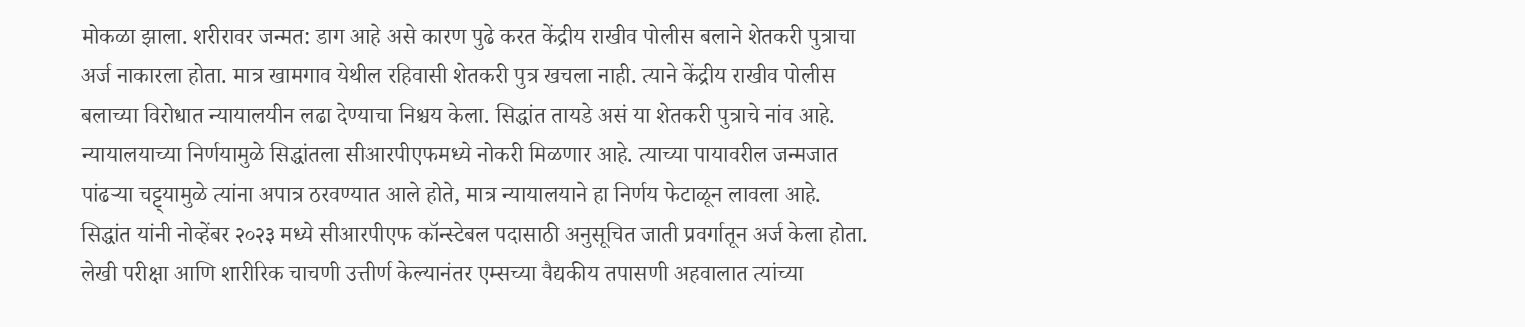मोकळा झाला. शरीरावर जन्मत: डाग आहे असे कारण पुढे करत केंद्रीय राखीव पोलीस बलाने शेतकरी पुत्राचा अर्ज नाकारला होता. मात्र खामगाव येथील रहिवासी शेतकरी पुत्र खचला नाही. त्याने केंद्रीय राखीव पोलीस बलाच्या विरोधात न्यायालयीन लढा देण्याचा निश्चय केला. सिद्धांत तायडे असं या शेतकरी पुत्राचे नांव आहे.
न्यायालयाच्या निर्णयामुळे सिद्धांतला सीआरपीएफमध्ये नोकरी मिळणार आहे. त्याच्या पायावरील जन्मजात पांढऱ्या चट्ट्यामुळे त्यांना अपात्र ठरवण्यात आले होते, मात्र न्यायालयाने हा निर्णय फेटाळून लावला आहे. सिद्धांत यांनी नोव्हेंबर २०२३ मध्ये सीआरपीएफ कॉन्स्टेबल पदासाठी अनुसूचित जाती प्रवर्गातून अर्ज केला होता. लेखी परीक्षा आणि शारीरिक चाचणी उत्तीर्ण केल्यानंतर एम्सच्या वैद्यकीय तपासणी अहवालात त्यांच्या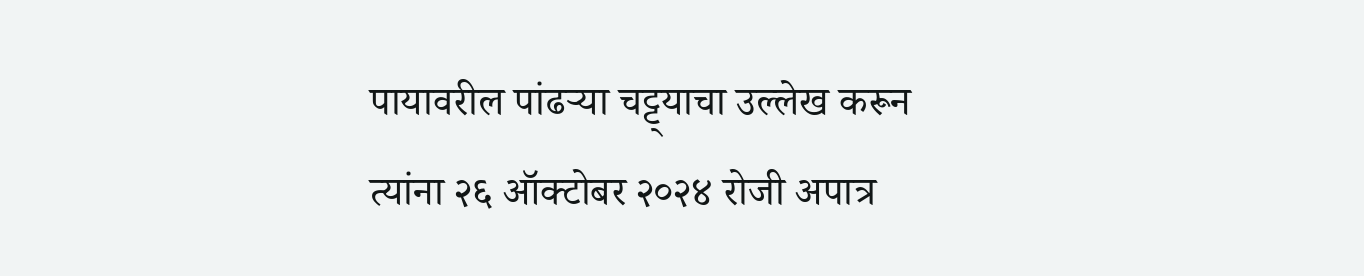पायावरील पांढऱ्या चट्ट्याचा उल्लेख करून त्यांना २६ ऑक्टोबर २०२४ रोजी अपात्र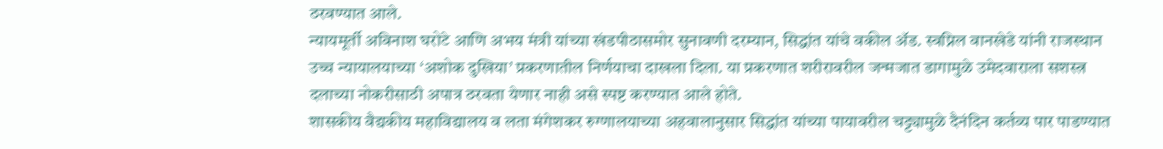ठरवण्यात आले.
न्यायमूर्ती अविनाश घरोटे आणि अभय मंत्री यांच्या खंडपीठासमोर सुनावणी दरम्यान, सिद्धांत यांचे वकील ॲड. स्वप्निल वानखेडे यांनी राजस्थान उच्च न्यायालयाच्या ‘अशोक दुखिया’ प्रकरणातील निर्णयाचा दाखला दिला. या प्रकरणात शरीरावरील जन्मजात डागामुळे उमेदवाराला सशस्त्र दलाच्या नोकरीसाठी अपात्र ठरवता येणार नाही असे स्पष्ट करण्यात आले होते.
शासकीय वैद्यकीय महाविद्यालय व लता मंगेशकर रुग्णालयाच्या अहवालानुसार सिद्धांत यांच्या पायावरील चट्ट्यामुळे दैनंदिन कर्तव्य पार पाडण्यात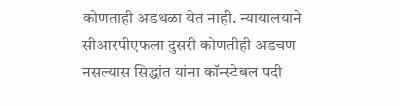कोणताही अडथळा येत नाही. न्यायालयाने सीआरपीएफला दुसरी कोणतीही अडचण नसल्यास सिद्धांत यांना कॉन्स्टेबल पदी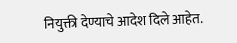नियुक्ती देण्याचे आदेश दिले आहेत.